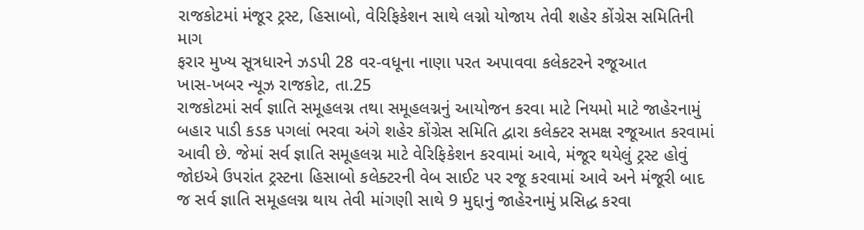રાજકોટમાં મંજૂર ટ્રસ્ટ, હિસાબો, વેરિફિકેશન સાથે લગ્નો યોજાય તેવી શહેર કોંગ્રેસ સમિતિની માગ
ફરાર મુખ્ય સૂત્રધારને ઝડપી 28 વર-વધૂના નાણા પરત અપાવવા કલેકટરને રજૂઆત
ખાસ-ખબર ન્યૂઝ રાજકોટ, તા.25
રાજકોટમાં સર્વ જ્ઞાતિ સમૂહલગ્ન તથા સમૂહલગ્નનું આયોજન કરવા માટે નિયમો માટે જાહેરનામું બહાર પાડી કડક પગલાં ભરવા અંગે શહેર કોંગ્રેસ સમિતિ દ્વારા કલેક્ટર સમક્ષ રજૂઆત કરવામાં આવી છે. જેમાં સર્વ જ્ઞાતિ સમૂહલગ્ન માટે વેરિફિકેશન કરવામાં આવે, મંજૂર થયેલું ટ્રસ્ટ હોવું જોઇએ ઉપરાંત ટ્રસ્ટના હિસાબો કલેક્ટરની વેબ સાઈટ પર રજૂ કરવામાં આવે અને મંજૂરી બાદ જ સર્વ જ્ઞાતિ સમૂહલગ્ન થાય તેવી માંગણી સાથે 9 મુદ્દાનું જાહેરનામું પ્રસિદ્ધ કરવા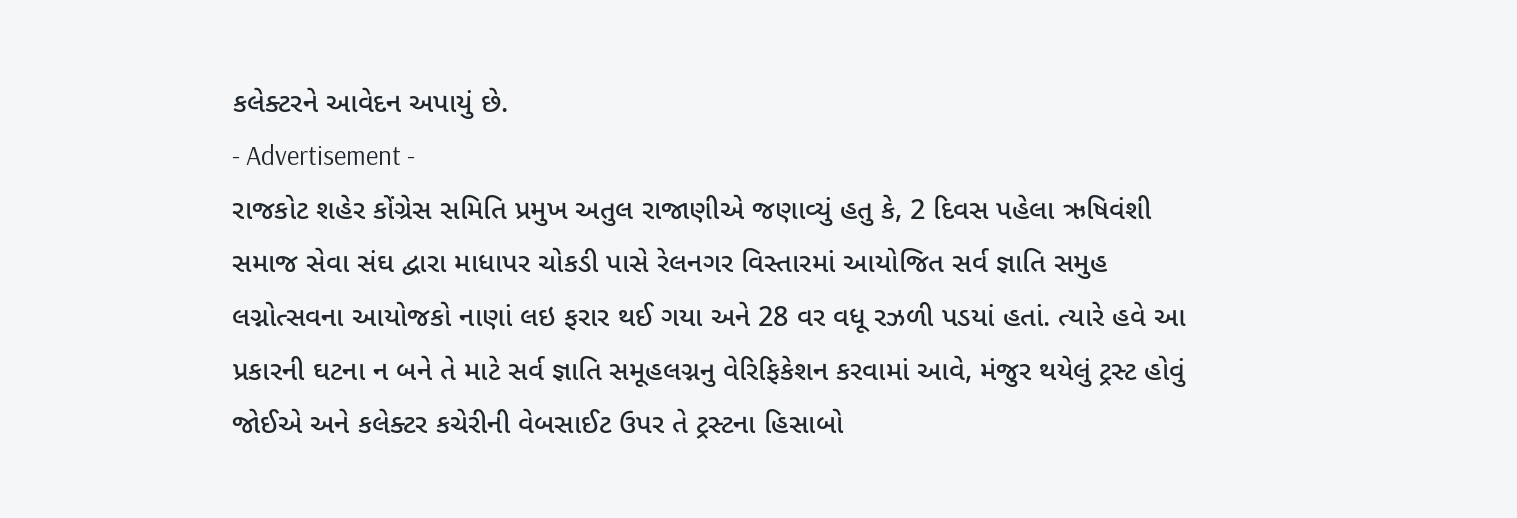કલેક્ટરને આવેદન અપાયું છે.
- Advertisement -
રાજકોટ શહેર કોંગ્રેસ સમિતિ પ્રમુખ અતુલ રાજાણીએ જણાવ્યું હતુ કે, 2 દિવસ પહેલા ઋષિવંશી સમાજ સેવા સંઘ દ્વારા માધાપર ચોકડી પાસે રેલનગર વિસ્તારમાં આયોજિત સર્વ જ્ઞાતિ સમુહ લગ્નોત્સવના આયોજકો નાણાં લઇ ફરાર થઈ ગયા અને 28 વર વધૂ રઝળી પડયાં હતાં. ત્યારે હવે આ પ્રકારની ઘટના ન બને તે માટે સર્વ જ્ઞાતિ સમૂહલગ્નનુ વેરિફિકેશન કરવામાં આવે, મંજુર થયેલું ટ્રસ્ટ હોવું જોઈએ અને કલેક્ટર કચેરીની વેબસાઈટ ઉપર તે ટ્રસ્ટના હિસાબો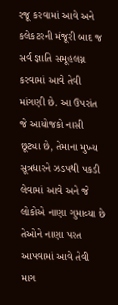રજૂ કરવામાં આવે અને કલેકટરની મંજૂરી બાદ જ સર્વ જ્ઞાતિ સમૂહલગ્ન કરવામાં આવે તેવી માંગણી છે. આ ઉપરાંત જે આયોજકો નાસી છૂટ્યા છે, તેમાના મુખ્ય સૂત્રધારને ઝડપથી પકડી લેવામાં આવે અને જે લોકોએ નાણા ગુમાવ્યા છે તેઓને નાણા પરત આપવામાં આવે તેવી માગ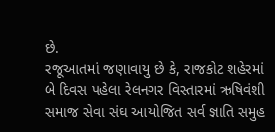છે.
રજૂઆતમાં જણાવાયુ છે કે, રાજકોટ શહેરમાં બે દિવસ પહેલા રેલનગર વિસ્તારમાં ઋષિવંશી સમાજ સેવા સંઘ આયોજિત સર્વ જ્ઞાતિ સમુહ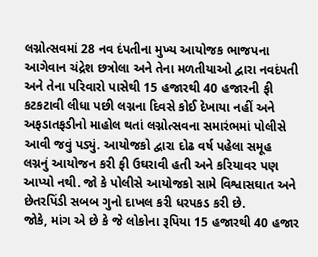લગ્નોત્સવમાં 28 નવ દંપતીના મુખ્ય આયોજક ભાજપના આગેવાન ચંદ્રેશ છત્રોલા અને તેના મળતીયાઓ દ્વારા નવદંપતી અને તેના પરિવારો પાસેથી 15 હજારથી 40 હજારની ફી કટકટાવી લીધા પછી લગ્નના દિવસે કોઈ દેખાયા નહીં અને અફડાતફડીનો માહોલ થતાં લગ્નોત્સવના સમારંભમાં પોલીસે આવી જવું પડ્યું. આયોજકો દ્વારા દોઢ વર્ષ પહેલા સમૂહ લગ્નનું આયોજન કરી ફી ઉઘરાવી હતી અને કરિયાવર પણ આપ્યો નથી. જો કે પોલીસે આયોજકો સામે વિશ્વાસઘાત અને છેતરપિંડી સબબ ગુનો દાખલ કરી ધરપકડ કરી છે.
જોકે, માંગ એ છે કે જે લોકોના રૂપિયા 15 હજારથી 40 હજાર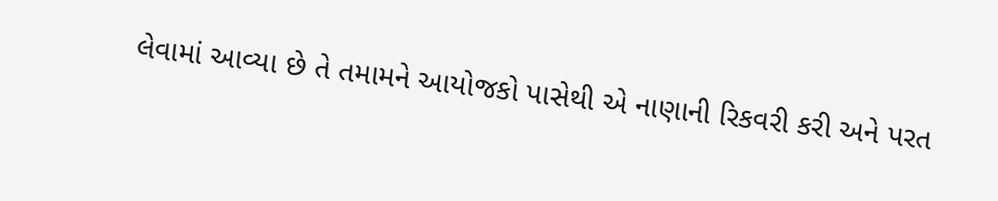લેવામાં આવ્યા છે તે તમામને આયોજકો પાસેથી એ નાણાની રિકવરી કરી અને પરત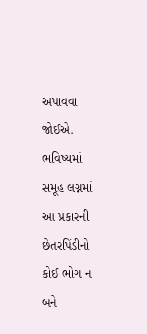અપાવવા જોઈએ. ભવિષ્યમાં સમૂહ લગ્નમાં આ પ્રકારની છેતરપિંડીનો કોઈ ભોગ ન બને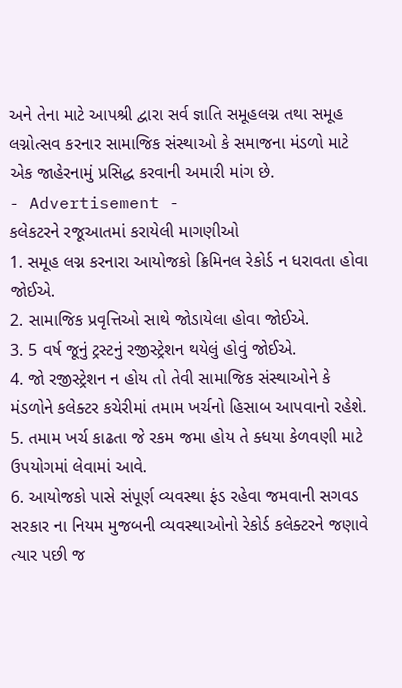અને તેના માટે આપશ્રી દ્વારા સર્વ જ્ઞાતિ સમૂહલગ્ન તથા સમૂહ લગ્નોત્સવ કરનાર સામાજિક સંસ્થાઓ કે સમાજના મંડળો માટે એક જાહેરનામું પ્રસિદ્ધ કરવાની અમારી માંગ છે.
- Advertisement -
કલેકટરને રજૂઆતમાં કરાયેલી માગણીઓ
1. સમૂહ લગ્ન કરનારા આયોજકો ક્રિમિનલ રેકોર્ડ ન ધરાવતા હોવા જોઈએ.
2. સામાજિક પ્રવૃત્તિઓ સાથે જોડાયેલા હોવા જોઈએ.
3. 5 વર્ષ જૂનું ટ્રસ્ટનું રજીસ્ટ્રેશન થયેલું હોવું જોઈએ.
4. જો રજીસ્ટ્રેશન ન હોય તો તેવી સામાજિક સંસ્થાઓને કે મંડળોને કલેક્ટર કચેરીમાં તમામ ખર્ચનો હિસાબ આપવાનો રહેશે.
5. તમામ ખર્ચ કાઢતા જે રકમ જમા હોય તે ક્ધયા કેળવણી માટે ઉપયોગમાં લેવામાં આવે.
6. આયોજકો પાસે સંપૂર્ણ વ્યવસ્થા ફંડ રહેવા જમવાની સગવડ સરકાર ના નિયમ મુજબની વ્યવસ્થાઓનો રેકોર્ડ કલેક્ટરને જણાવે ત્યાર પછી જ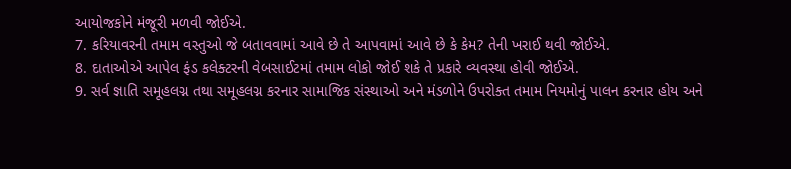આયોજકોને મંજૂરી મળવી જોઈએ.
7. કરિયાવરની તમામ વસ્તુઓ જે બતાવવામાં આવે છે તે આપવામાં આવે છે કે કેમ? તેની ખરાઈ થવી જોઈએ.
8. દાતાઓએ આપેલ ફંડ કલેક્ટરની વેબસાઈટમાં તમામ લોકો જોઈ શકે તે પ્રકારે વ્યવસ્થા હોવી જોઈએ.
9. સર્વ જ્ઞાતિ સમૂહલગ્ન તથા સમૂહલગ્ન કરનાર સામાજિક સંસ્થાઓ અને મંડળોને ઉપરોક્ત તમામ નિયમોનું પાલન કરનાર હોય અને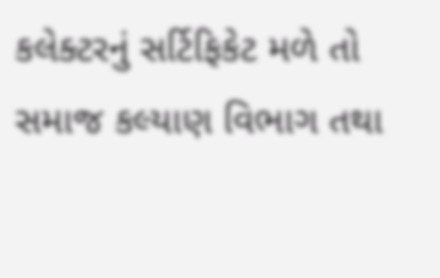કલેક્ટરનું સર્ટિફિકેટ મળે તો સમાજ કલ્યાણ વિભાગ તથા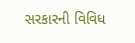સરકારની વિવિધ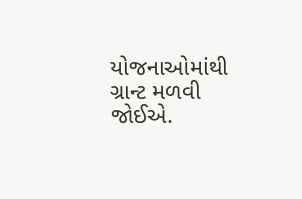યોજનાઓમાંથી ગ્રાન્ટ મળવી જોઈએ.